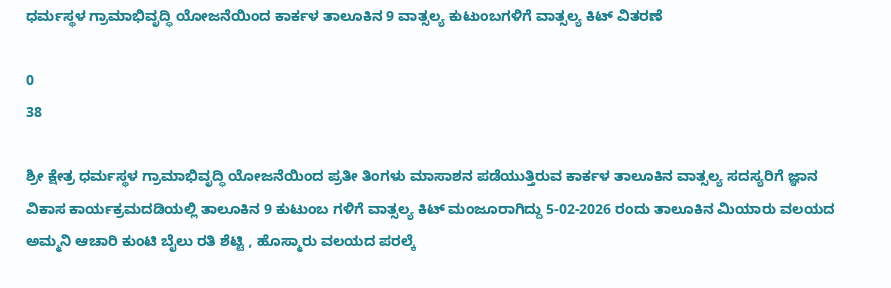ಧರ್ಮಸ್ಥಳ ಗ್ರಾಮಾಭಿವೃದ್ಧಿ ಯೋಜನೆಯಿಂದ ಕಾರ್ಕಳ ತಾಲೂಕಿನ 9 ವಾತ್ಸಲ್ಯ ಕುಟುಂಬಗಳಿಗೆ ವಾತ್ಸಲ್ಯ ಕಿಟ್ ವಿತರಣೆ

0
38

ಶ್ರೀ ಕ್ಷೇತ್ರ ಧರ್ಮಸ್ಥಳ ಗ್ರಾಮಾಭಿವೃದ್ಧಿ ಯೋಜನೆಯಿಂದ ಪ್ರತೀ ತಿಂಗಳು ಮಾಸಾಶನ ಪಡೆಯುತ್ತಿರುವ ಕಾರ್ಕಳ ತಾಲೂಕಿನ ವಾತ್ಸಲ್ಯ ಸದಸ್ಯರಿಗೆ ಜ್ಞಾನ ವಿಕಾಸ ಕಾರ್ಯಕ್ರಮದಡಿಯಲ್ಲಿ ತಾಲೂಕಿನ 9 ಕುಟುಂಬ ಗಳಿಗೆ ವಾತ್ಸಲ್ಯ ಕಿಟ್ ಮಂಜೂರಾಗಿದ್ದು 5-02-2026 ರಂದು ತಾಲೂಕಿನ ಮಿಯಾರು ವಲಯದ ಅಮ್ಮನಿ ಆಚಾರಿ ಕುಂಟಿ ಬೈಲು ರತಿ ಶೆಟ್ಟಿ , ಹೊಸ್ಮಾರು ವಲಯದ ಪರಲ್ಕೆ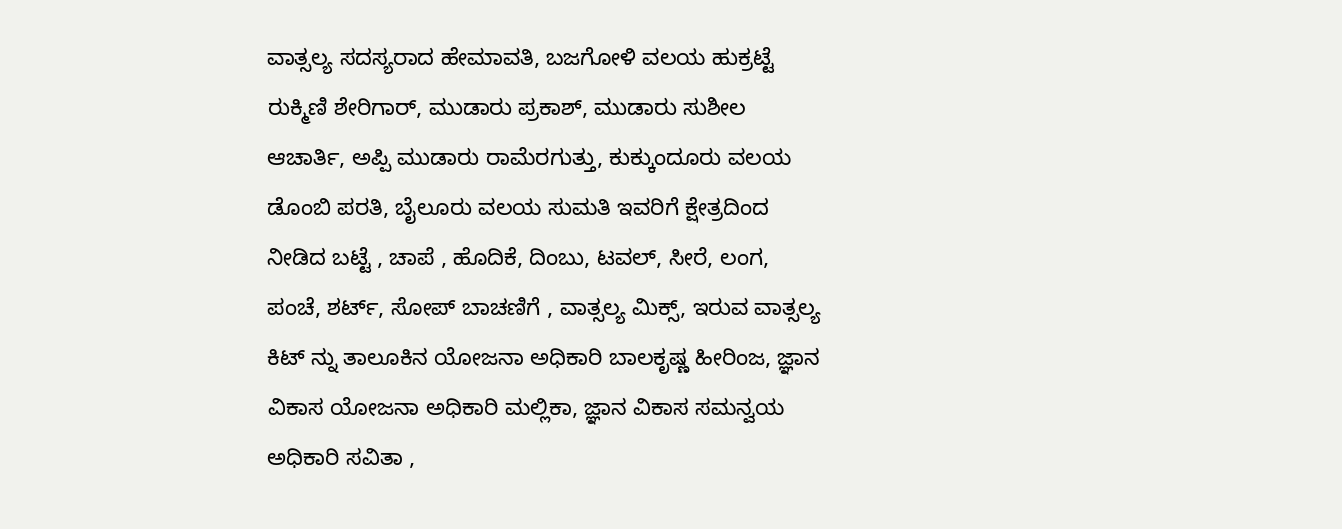ವಾತ್ಸಲ್ಯ ಸದಸ್ಯರಾದ ಹೇಮಾವತಿ, ಬಜಗೋಳಿ ವಲಯ ಹುಕ್ರಟ್ಟೆ ರುಕ್ಮಿಣಿ ಶೇರಿಗಾರ್, ಮುಡಾರು ಪ್ರಕಾಶ್, ಮುಡಾರು ಸುಶೀಲ ಆಚಾರ್ತಿ, ಅಪ್ಪಿ ಮುಡಾರು ರಾಮೆರಗುತ್ತು, ಕುಕ್ಕುಂದೂರು ವಲಯ ಡೊಂಬಿ ಪರತಿ, ಬೈಲೂರು ವಲಯ ಸುಮತಿ ಇವರಿಗೆ ಕ್ಷೇತ್ರದಿಂದ ನೀಡಿದ ಬಟ್ಟೆ , ಚಾಪೆ , ಹೊದಿಕೆ, ದಿಂಬು, ಟವಲ್, ಸೀರೆ, ಲಂಗ, ಪಂಚೆ, ಶರ್ಟ್, ಸೋಪ್ ಬಾಚಣಿಗೆ , ವಾತ್ಸಲ್ಯ ಮಿಕ್ಸ್, ಇರುವ ವಾತ್ಸಲ್ಯ ಕಿಟ್ ನ್ನು ತಾಲೂಕಿನ ಯೋಜನಾ ಅಧಿಕಾರಿ ಬಾಲಕೃಷ್ಣ ಹೀರಿಂಜ, ಜ್ಞಾನ ವಿಕಾಸ ಯೋಜನಾ ಅಧಿಕಾರಿ ಮಲ್ಲಿಕಾ, ಜ್ಞಾನ ವಿಕಾಸ ಸಮನ್ವಯ ಅಧಿಕಾರಿ ಸವಿತಾ ,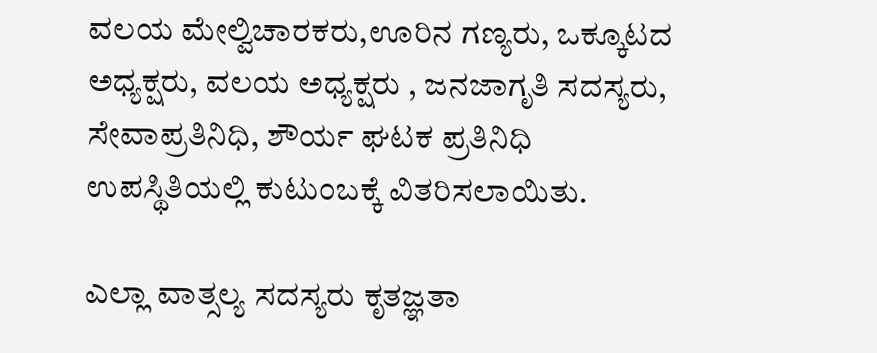ವಲಯ ಮೇಲ್ವಿಚಾರಕರು,ಊರಿನ ಗಣ್ಯರು, ಒಕ್ಕೂಟದ ಅಧ್ಯಕ್ಷರು, ವಲಯ ಅಧ್ಯಕ್ಷರು , ಜನಜಾಗೃತಿ ಸದಸ್ಯರು, ಸೇವಾಪ್ರತಿನಿಧಿ, ಶೌರ್ಯ ಘಟಕ ಪ್ರತಿನಿಧಿ ಉಪಸ್ಥಿತಿಯಲ್ಲಿ ಕುಟುಂಬಕ್ಕೆ ವಿತರಿಸಲಾಯಿತು.

ಎಲ್ಲಾ ವಾತ್ಸಲ್ಯ ಸದಸ್ಯರು ಕೃತಜ್ಞತಾ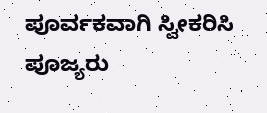ಪೂರ್ವಕವಾಗಿ ಸ್ವೀಕರಿಸಿ ಪೂಜ್ಯರು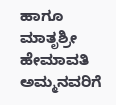ಹಾಗೂ ಮಾತೃಶ್ರೀ ಹೇಮಾವತಿ ಅಮ್ಮನವರಿಗೆ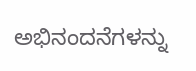ಅಭಿನಂದನೆಗಳನ್ನು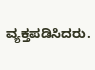ವ್ಯಕ್ತಪಡಿಸಿದರು.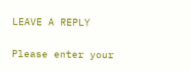LEAVE A REPLY

Please enter your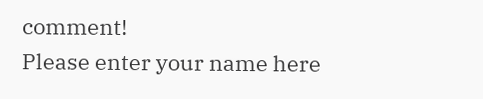comment!
Please enter your name here